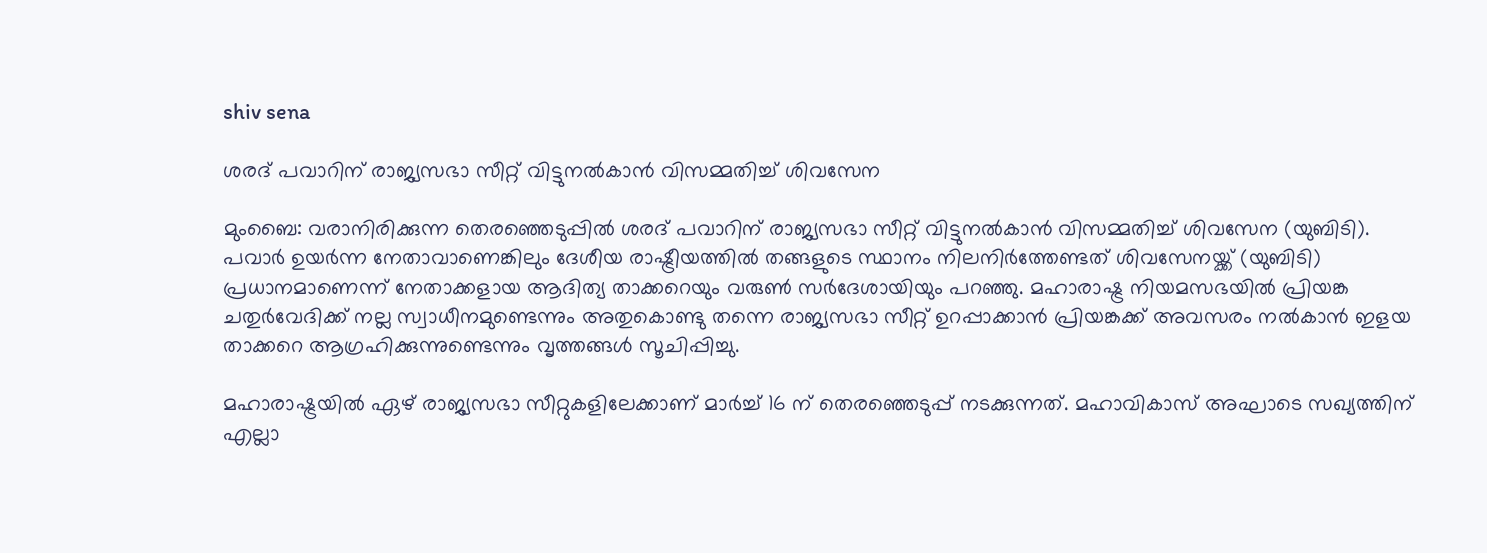shiv sena

ശരദ് പവാറിന് രാജ്യസഭാ സീറ്റ് വിട്ടുനൽകാൻ വിസമ്മതിച്ച് ശിവസേന

മുംബൈ: വരാനിരിക്കുന്ന തെരഞ്ഞെടുപ്പിൽ ശരദ് പവാറിന് രാജ്യസഭാ സീറ്റ് വിട്ടുനൽകാൻ വിസമ്മതിച്ച് ശിവസേന (യുബിടി). പവാർ ഉയർന്ന നേതാവാണെങ്കിലും ദേശീയ രാഷ്ട്രീയത്തിൽ തങ്ങളുടെ സ്ഥാനം നിലനിർത്തേണ്ടത് ശിവസേനയ്ക്ക് (യുബിടി) പ്രധാനമാണെന്ന് നേതാക്കളായ ആദിത്യ താക്കറെയും വരുൺ സർദേശായിയും പറഞ്ഞു. മഹാരാഷ്ട്ര നിയമസഭയിൽ പ്രിയങ്ക ചതുർവേദിക്ക് നല്ല സ്വാധീനമുണ്ടെന്നും അതുകൊണ്ടു തന്നെ രാജ്യസഭാ സീറ്റ് ഉറപ്പാക്കാൻ പ്രിയങ്കക്ക് അവസരം നൽകാൻ ഇളയ താക്കറെ ആഗ്രഹിക്കുന്നുണ്ടെന്നും വൃത്തങ്ങൾ സൂചിപ്പിച്ചു.

മഹാരാഷ്ട്രയിൽ ഏഴ് രാജ്യസഭാ സീറ്റുകളിലേക്കാണ് മാർച്ച് 16 ന് തെരഞ്ഞെടുപ്പ് നടക്കുന്നത്. മഹാവികാസ് അഘാടെ സഖ്യത്തിന് എല്ലാ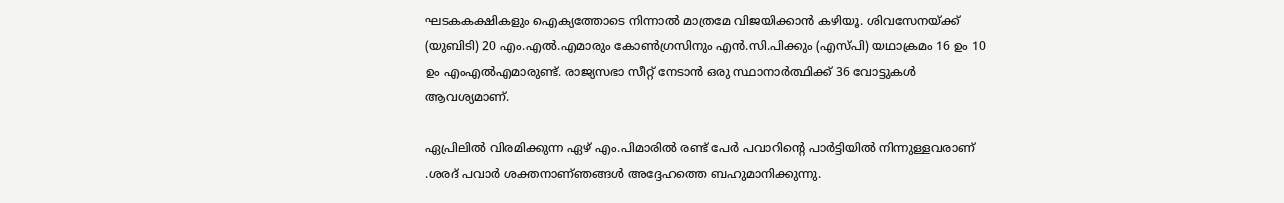ഘടകകക്ഷികളും ഐക്യത്തോടെ നിന്നാൽ മാത്രമേ വിജയിക്കാൻ കഴിയൂ. ശിവസേനയ്ക്ക് (യുബിടി) 20 എം.എൽ.എമാരും കോൺഗ്രസിനും എൻ.സി.പിക്കും (എസ്പി) യഥാക്രമം 16 ഉം 10 ഉം എംഎൽഎമാരുണ്ട്. രാജ്യസഭാ സീറ്റ് നേടാൻ ഒരു സ്ഥാനാർത്ഥിക്ക് 36 വോട്ടുകൾ ആവശ്യമാണ്.

ഏപ്രിലിൽ വിരമിക്കുന്ന ഏഴ് എം.പിമാരിൽ രണ്ട് പേർ പവാറിന്റെ പാർട്ടിയിൽ നിന്നുള്ളവരാണ് .ശരദ് പവാർ ശക്തനാണ്ഞങ്ങൾ അദ്ദേഹത്തെ ബഹുമാനിക്കുന്നു.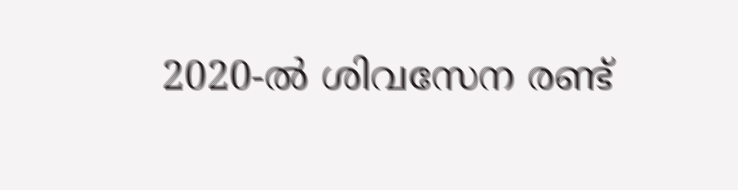2020-ൽ ശിവസേന രണ്ട്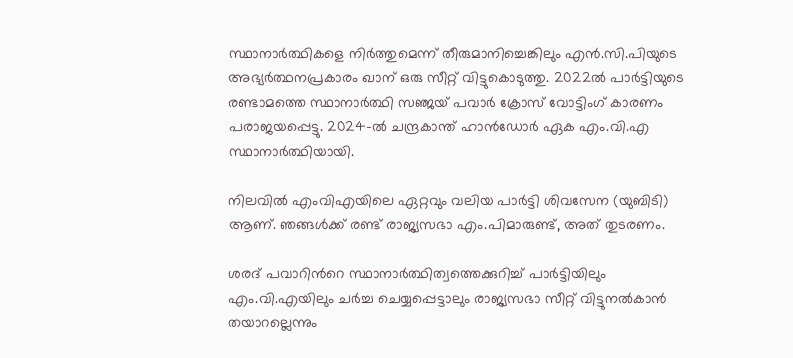സ്ഥാനാർത്ഥികളെ നിർത്തുമെന്ന് തീരുമാനിച്ചെങ്കിലും എൻ.സി.പിയുടെ അഭ്യർത്ഥനപ്രകാരം ഖാന് ഒരു സീറ്റ് വിട്ടുകൊടുത്തു. 2022ൽ പാർട്ടിയുടെ രണ്ടാമത്തെ സ്ഥാനാർത്ഥി സഞ്ജയ് പവാർ ക്രോസ് വോട്ടിംഗ് കാരണം പരാജയപ്പെട്ടു. 2024-ൽ ചന്ദ്രകാന്ത് ഹാൻഡോർ ഏക എം.വി.എ സ്ഥാനാർത്ഥിയായി.

നിലവിൽ എംവിഎയിലെ ഏറ്റവും വലിയ പാർട്ടി ശിവസേന (യുബിടി) ആണ്. ഞങ്ങൾക്ക് രണ്ട് രാജ്യസഭാ എം.പിമാരുണ്ട്, അത് തുടരണം.

ശരദ് പവാറിന്‍റെ സ്ഥാനാർത്ഥിത്വത്തെക്കുറിച്ച് പാർട്ടിയിലും എം.വി.എയിലും ചർച്ച ചെയ്യപ്പെട്ടാലും രാജ്യസഭാ സീറ്റ് വിട്ടുനൽകാൻ തയാറല്ലെന്നും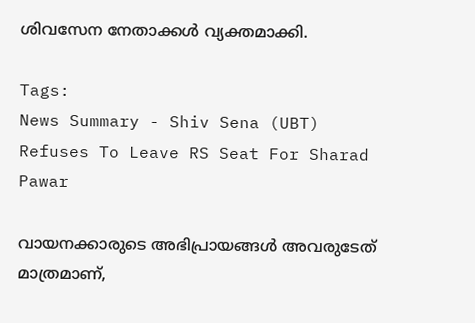ശിവസേന നേതാക്കൾ വ്യക്തമാക്കി.

Tags:
News Summary - Shiv Sena (UBT) Refuses To Leave RS Seat For Sharad Pawar

വായനക്കാരുടെ അഭിപ്രായങ്ങള്‍ അവരുടേത് മാത്രമാണ്,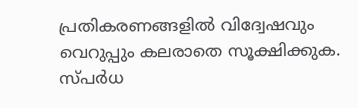പ്രതികരണങ്ങളിൽ വിദ്വേഷവും വെറുപ്പും കലരാതെ സൂക്ഷിക്കുക. സ്പർധ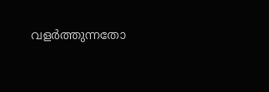വളർത്തുന്നതോ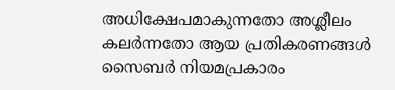അധിക്ഷേപമാകുന്നതോ അശ്ലീലം കലർന്നതോ ആയ പ്രതികരണങ്ങൾ സൈബർ നിയമപ്രകാരം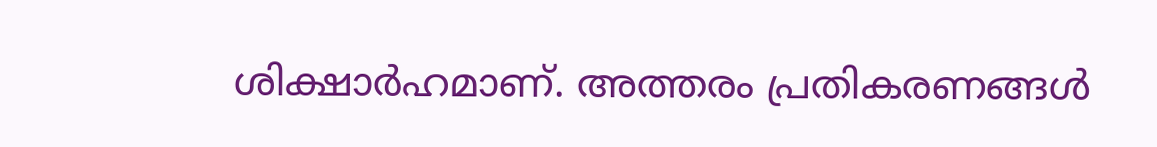ശിക്ഷാർഹമാണ്. അത്തരം പ്രതികരണങ്ങൾ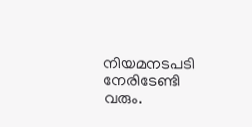നിയമനടപടി നേരിടേണ്ടി വരും.